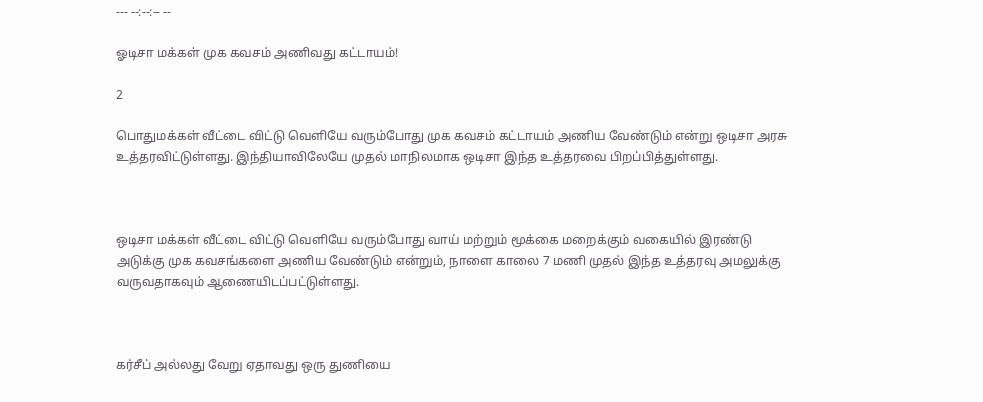--- --:--:-- --

ஓடிசா மக்கள் முக கவசம் அணிவது கட்டாயம்!

2

பொதுமக்கள் வீட்டை விட்டு வெளியே வரும்போது முக கவசம் கட்டாயம் அணிய வேண்டும் என்று ஒடிசா அரசு உத்தரவிட்டுள்ளது. இந்தியாவிலேயே முதல் மாநிலமாக ஒடிசா இந்த உத்தரவை பிறப்பித்துள்ளது.



ஒடிசா மக்கள் வீட்டை விட்டு வெளியே வரும்போது வாய் மற்றும் மூக்கை மறைக்கும் வகையில் இரண்டு அடுக்கு முக கவசங்களை அணிய வேண்டும் என்றும், நாளை காலை 7 மணி முதல் இந்த உத்தரவு அமலுக்கு வருவதாகவும் ஆணையிடப்பட்டுள்ளது.



கர்சீப் அல்லது வேறு ஏதாவது ஒரு துணியை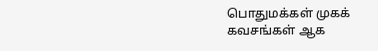பொதுமக்கள் முகக் கவசங்கள் ஆக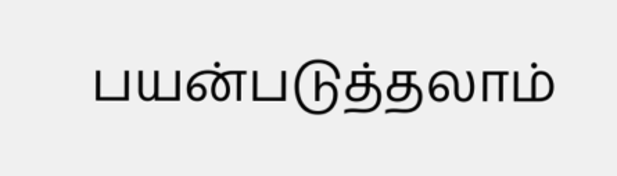பயன்படுத்தலாம்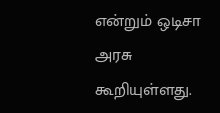என்றும் ஒடிசா அரசு கூறியுள்ளது.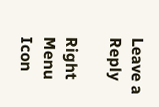Leave a Reply

Right Menu Icon